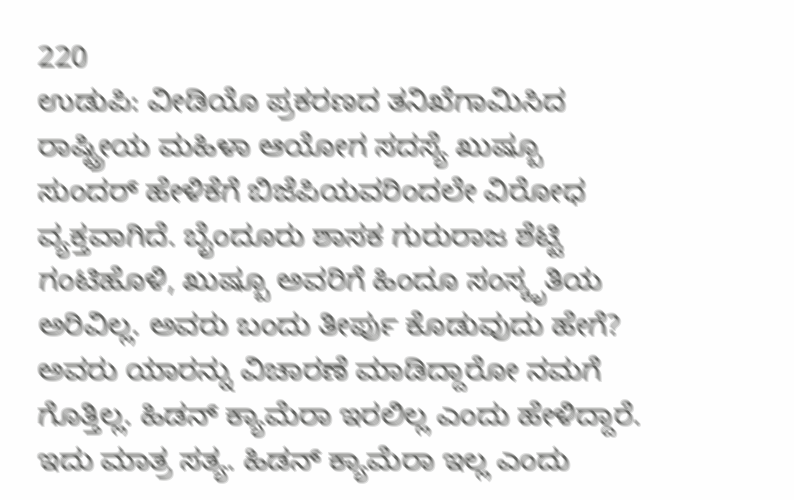220
ಉಡುಪಿ: ವೀಡಿಯೊ ಪ್ರಕರಣದ ತನಿಖೆಗಾಮಿಸಿದ ರಾಷ್ಟ್ರೀಯ ಮಹಿಳಾ ಆಯೋಗ ಸದಸ್ಯೆ ಖುಷ್ಬೂ ಸುಂದರ್ ಹೇಳಿಕೆಗೆ ಬಿಜೆಪಿಯವರಿಂದಲೇ ವಿರೋಧ ವ್ಯಕ್ತವಾಗಿದೆ. ಬೈಂದೂರು ಶಾಸಕ ಗುರುರಾಜ ಶೆಟ್ಟಿ ಗಂಟಿಹೊಳಿ, ಖುಷ್ಬೂ ಅವರಿಗೆ ಹಿಂದೂ ಸಂಸ್ಕೃತಿಯ ಅರಿವಿಲ್ಲ. ಅವರು ಬಂದು ತೀರ್ಪು ಕೊಡುವುದು ಹೇಗೆ? ಅವರು ಯಾರನ್ನು ವಿಚಾರಣೆ ಮಾಡಿದ್ದಾರೋ ನಮಗೆ ಗೊತ್ತಿಲ್ಲ. ಹಿಡನ್ ಕ್ಯಾಮೆರಾ ಇರಲಿಲ್ಲ ಎಂದು ಹೇಳಿದ್ದಾರೆ. ಇದು ಮಾತ್ರ ಸತ್ಯ. ಹಿಡನ್ ಕ್ಯಾಮೆರಾ ಇಲ್ಲ ಎಂದು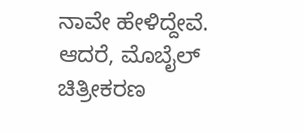ನಾವೇ ಹೇಳಿದ್ದೇವೆ. ಆದರೆ, ಮೊಬೈಲ್ ಚಿತ್ರೀಕರಣ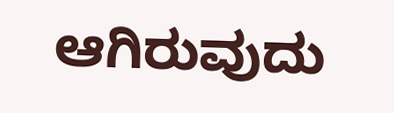ಆಗಿರುವುದು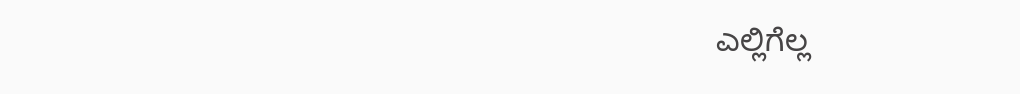ಎಲ್ಲಿಗೆಲ್ಲ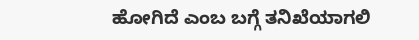ಹೋಗಿದೆ ಎಂಬ ಬಗ್ಗೆ ತನಿಖೆಯಾಗಲಿ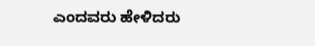ಎಂದವರು ಹೇಳಿದರು